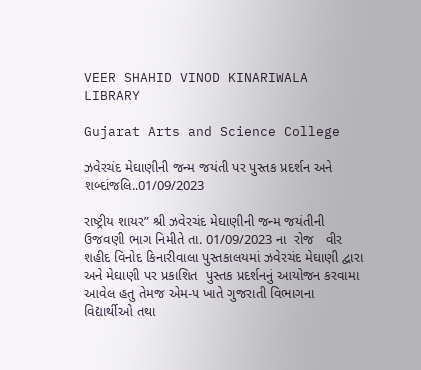VEER SHAHID VINOD KINARIWALA LIBRARY

Gujarat Arts and Science College

ઝવેરચંદ મેઘાણીની જન્મ જયંતી પર પુસ્તક પ્રદર્શન અને શબ્દાંજલિ..01/09/2023

રાષ્ટ્રીય શાયર” શ્રી ઝવેરચંદ મેઘાણીની જન્મ જયંતીની ઉજવણી ભાગ નિમીતે તા. 01/09/2023 ના  રોજ   વીર શહીદ વિનોદ કિનારીવાલા પુસ્તકાલયમાં ઝવેરચંદ મેઘાણી દ્વારા અને મેઘાણી પર પ્રકાશિત  પુસ્તક પ્રદર્શનનું આયોજન કરવામા આવેલ હતુ તેમજ એમ-૫ ખાતે ગુજરાતી વિભાગના વિદ્યાર્થીઓ તથા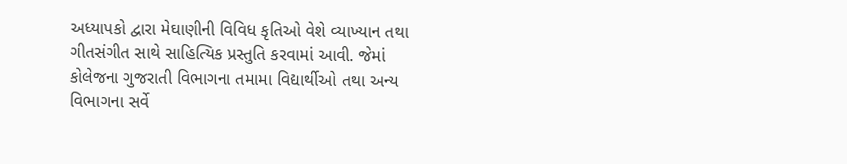અધ્યાપકો દ્વારા મેઘાણીની વિવિધ કૃતિઓ વેશે વ્યાખ્યાન તથા ગીતસંગીત સાથે સાહિત્યિક પ્રસ્તુતિ કરવામાં આવી. જેમાં કોલેજના ગુજરાતી વિભાગના તમામા વિદ્યાર્થીઓ તથા અન્ય વિભાગના સર્વે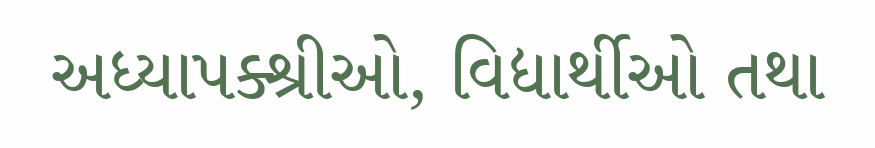અધ્યાપક્શ્રીઓ, વિદ્યાર્થીઓ તથા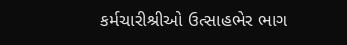કર્મચારીશ્રીઓ ઉત્સાહભેર ભાગ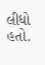લીધો હતો.